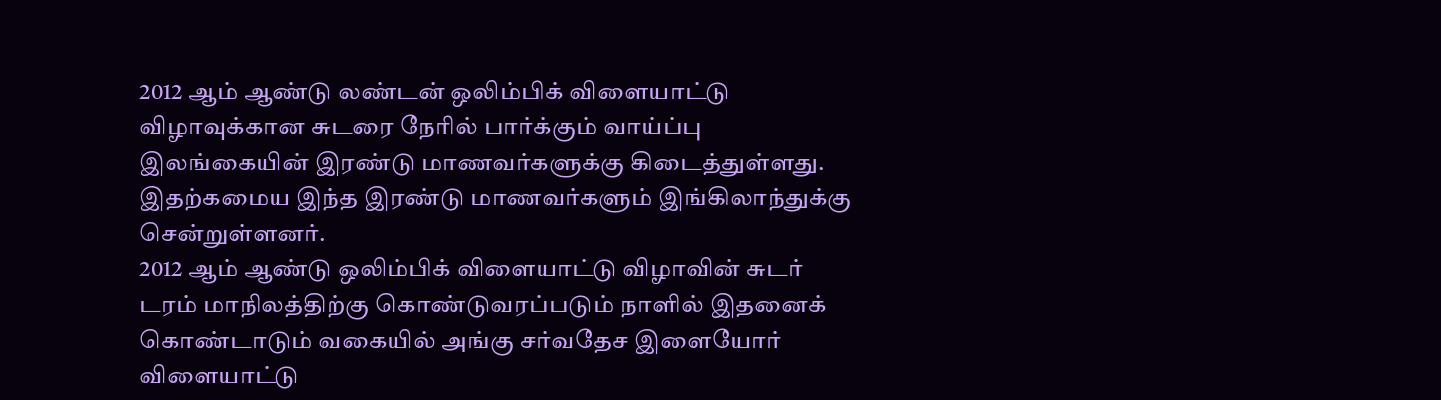2012 ஆம் ஆண்டு லண்டன் ஒலிம்பிக் விளையாட்டு விழாவுக்கான சுடரை நேரில் பார்க்கும் வாய்ப்பு  இலங்கையின் இரண்டு மாணவர்களுக்கு கிடைத்துள்ளது. இதற்கமைய இந்த இரண்டு மாணவர்களும் இங்கிலாந்துக்கு சென்றுள்ளனர்.
2012 ஆம் ஆண்டு ஒலிம்பிக் விளையாட்டு விழாவின் சுடர் டரம் மாநிலத்திற்கு கொண்டுவரப்படும் நாளில் இதனைக் கொண்டாடும் வகையில் அங்கு சர்வதேச இளையோர் விளையாட்டு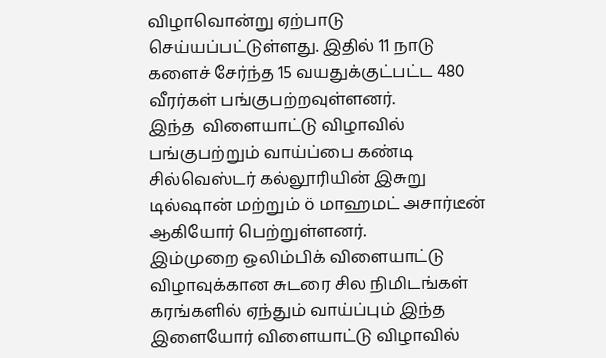விழாவொன்று ஏற்பாடு செய்யப்பட்டுள்ளது. இதில் 11 நாடு களைச் சேர்ந்த 15 வயதுக்குட்பட்ட 480 வீரர்கள் பங்குபற்றவுள்ளனர்.
இந்த  விளையாட்டு விழாவில் பங்குபற்றும் வாய்ப்பை கண்டி சில்வெஸ்டர் கல்லூரியின் இசுறு டில்ஷான் மற்றும் ö மாஹமட் அசார்டீன் ஆகியோர் பெற்றுள்ளனர்.
இம்முறை ஒலிம்பிக் விளையாட்டு விழாவுக்கான சுடரை சில நிமிடங்கள் கரங்களில் ஏந்தும் வாய்ப்பும் இந்த இளையோர் விளையாட்டு விழாவில்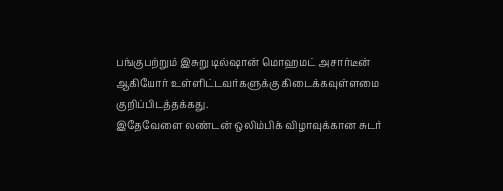பங்குபற்றும் இசுறு டில்ஷான் மொஹமட் அசார்டீன் ஆகியோர் உள்ளிட்டவர்களுக்கு கிடைக்கவுள்ளமை குறிப்பிடத்தக்கது.
இதேவேளை லண்டன் ஒலிம்பிக் விழாவுக்கான சுடர்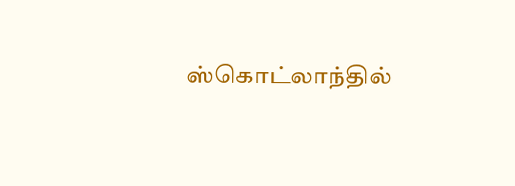ஸ்கொட்லாந்தில்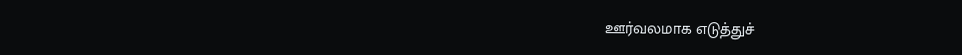ஊர்வலமாக எடுத்துச்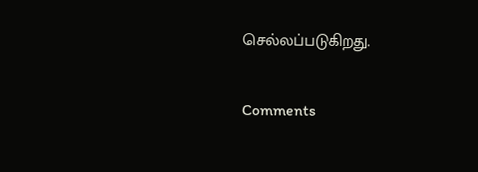செல்லப்படுகிறது.

Comments